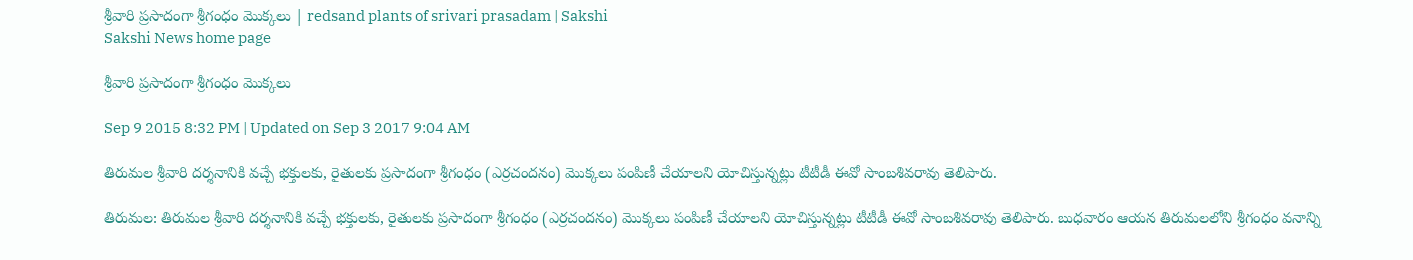శ్రీవారి ప్రసాదంగా శ్రీగంధం మొక్కలు | redsand plants of srivari prasadam | Sakshi
Sakshi News home page

శ్రీవారి ప్రసాదంగా శ్రీగంధం మొక్కలు

Sep 9 2015 8:32 PM | Updated on Sep 3 2017 9:04 AM

తిరుమల శ్రీవారి దర్శనానికి వచ్చే భక్తులకు, రైతులకు ప్రసాదంగా శ్రీగంధం (ఎర్రచందనం) మొక్కలు పంపిణీ చేయాలని యోచిస్తున్నట్లు టీటీడీ ఈవో సాంబశివరావు తెలిపారు.

తిరుమల: తిరుమల శ్రీవారి దర్శనానికి వచ్చే భక్తులకు, రైతులకు ప్రసాదంగా శ్రీగంధం (ఎర్రచందనం) మొక్కలు పంపిణీ చేయాలని యోచిస్తున్నట్లు టీటీడీ ఈవో సాంబశివరావు తెలిపారు. బుధవారం ఆయన తిరుమలలోని శ్రీగంధం వనాన్ని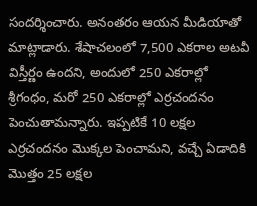సందర్శించారు. అనంతరం ఆయన మీడియాతో మాట్లాడారు. శేషాచలంలో 7,500 ఎకరాల అటవీ విస్తీర్ణం ఉందని, అందులో 250 ఎకరాల్లో శ్రీగంధం, మరో 250 ఎకరాల్లో ఎర్రచందనం పెంచుతామన్నారు. ఇప్పటికే 10 లక్షల ఎర్రచందనం మొక్కల పెంచామని, వచ్చే ఏడాదికి మొత్తం 25 లక్షల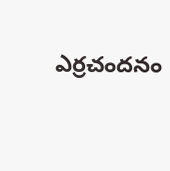ఎర్రచందనం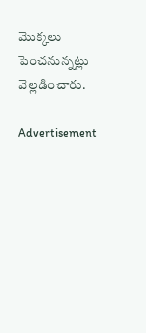మొక్కలు పెంచనున్నట్లు వెల్లడించారు.

Advertisement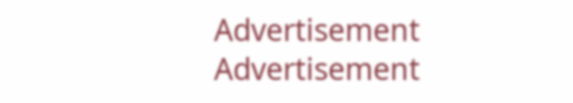Advertisement
Advertisement